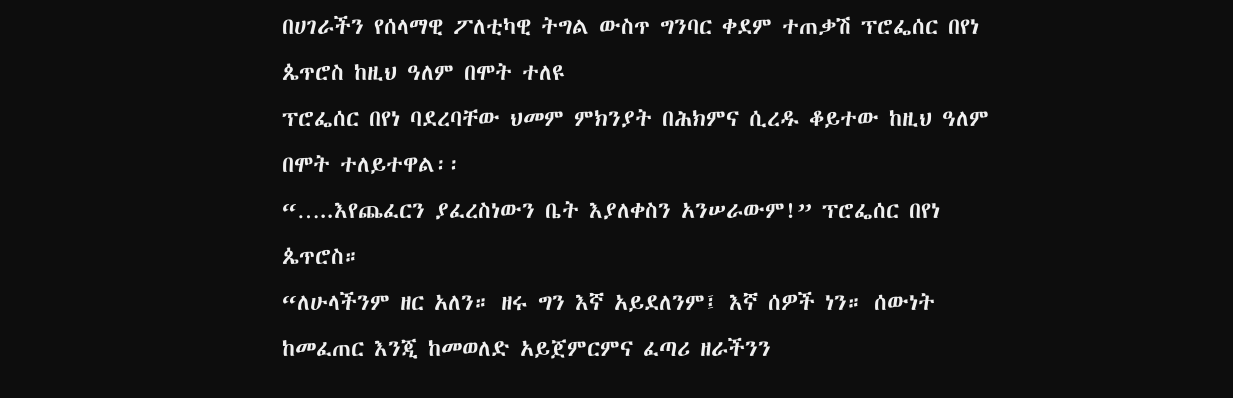በሀገራችን የሰላማዊ ፖለቲካዊ ትግል ውስጥ ግንባር ቀደም ተጠቃሽ ፕሮፌሰር በየነ ጴጥሮስ ከዚህ ዓለም በሞት ተለዩ
ፕሮፌሰር በየነ ባደረባቸው ህመም ምክንያት በሕክምና ሲረዱ ቆይተው ከዚህ ዓለም በሞት ተለይተዋል፡፡
“…..እየጨፈርን ያፈረስነውን ቤት እያለቀስን አንሠራውም!” ፕሮፌሰር በየነ ጴጥሮስ።
“ለሁላችንም ዘር አለን። ዘሩ ግን እኛ አይደለንም፤ እኛ ሰዎች ነን። ሰውነት ከመፈጠር እንጂ ከመወለድ አይጀምርምና ፈጣሪ ዘራችንን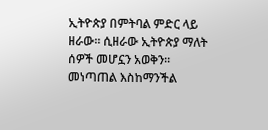ኢትዮጵያ በምትባል ምድር ላይ ዘራው። ሲዘራው ኢትዮጵያ ማለት ሰዎች መሆኗን አወቅን። መነጣጠል እስከማንችል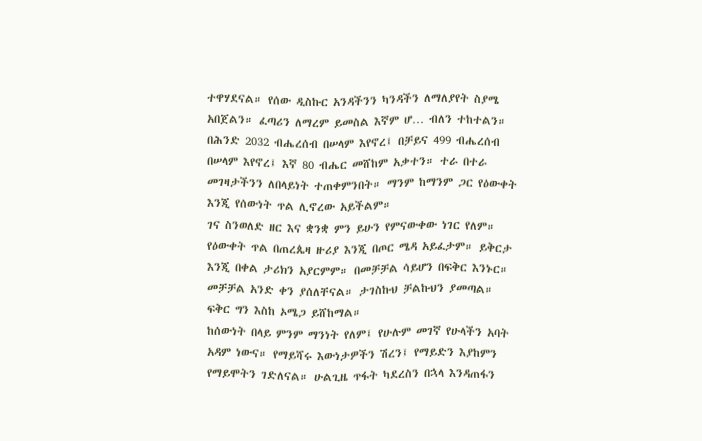ተዋሃደናል። የሰው ዲስኩር አንዳችንን ካንዳችን ለማለያየት ስያሜ አበጀልን። ፈጣሪን ለማረም ይመስል እኛም ሆ… ብለን ተከተልን።
በሕንድ 2032 ብሔረሰብ በሠላም እየኖረ፤ በቻይና 499 ብሔረሰብ በሠላም እየኖረ፤ እኛ 80 ብሔር መሸከም አቃተን። ተራ በተራ መገዛታችንን ለበላይነት ተጠቀምንበት። ማንም ከማንም ጋር የዕውቀት እንጂ የሰውነት ጥል ሊኖረው አይችልም።
ገና ስንወለድ ዘር እና ቋንቋ ምን ይሁን የምናውቀው ነገር የለም። የዕውቀት ጥል በጠረጴዛ ዙሪያ እንጂ በጦር ሜዳ አይፈታም። ይቅርታ እንጂ በቀል ታሪክን አያርምም። በመቻቻል ሳይሆን በፍቅር እንኑር። መቻቻል አንድ ቀን ያሰለቸናል። ታገስኩህ ቻልኩህን ያመጣል። ፍቅር ግን እስከ ኦሜጋ ይሸከማል።
ከሰውነት በላይ ምንም ማንነት የለም፤ የሁሉም መገኛ የሁላችን አባት አዳም ነውና። የማይሻሩ እውነታዎችን ሽረን፤ የማይድን እያከምን የማይሞትን ገድለናል። ሁልጊዜ ጥፋት ካደረስን በኋላ እንዳጠፋን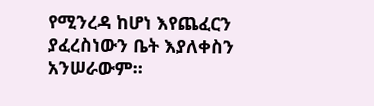የሚንረዳ ከሆነ እየጨፈርን ያፈረስነውን ቤት እያለቀስን አንሠራውም።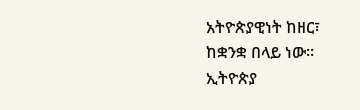አትዮጵያዊነት ከዘር፣ ከቋንቋ በላይ ነው፡፡ ኢትዮጵያ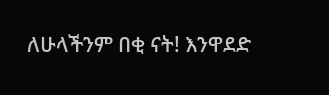ለሁላችንም በቂ ናት! እንዋደድ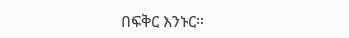በፍቅር እንኑር።